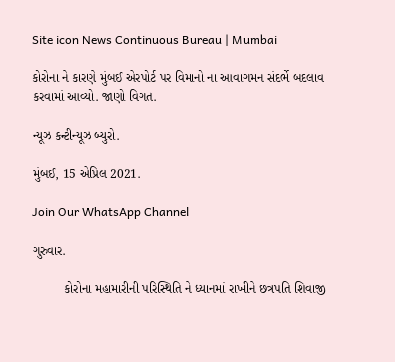Site icon News Continuous Bureau | Mumbai

કોરોના ને કારણે મુંબઈ એરપોર્ટ પર વિમાનો ના આવાગમન સંદર્ભે બદલાવ કરવામાં આવ્યો. જાણો વિગત.

ન્યૂઝ કન્ટીન્યૂઝ બ્યુરો.

મુંબઈ, 15 એપ્રિલ 2021.

Join Our WhatsApp Channel

ગુરુવાર.

         કોરોના મહામારીની પરિસ્થિતિ ને ધ્યાનમાં રાખીને છત્રપતિ શિવાજી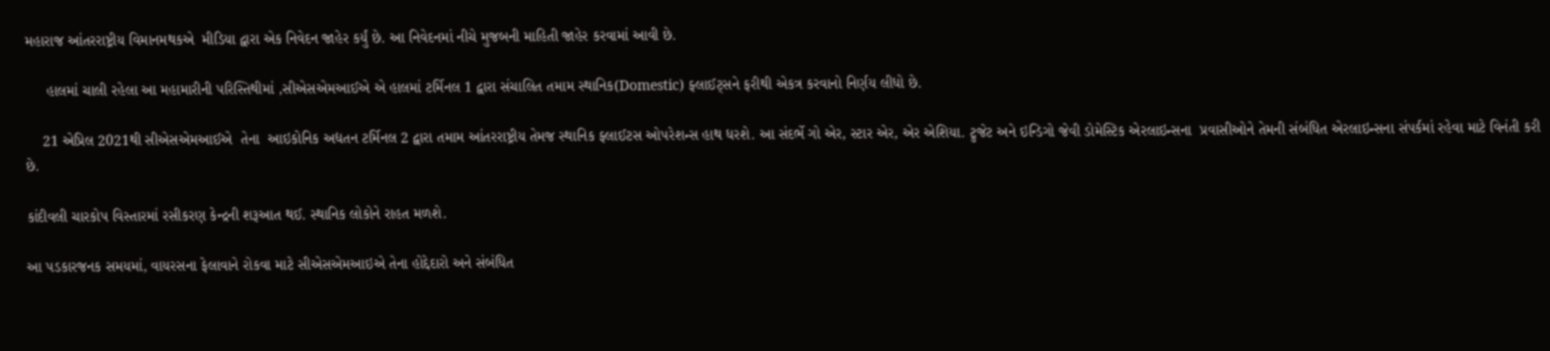મહારાજ આંતરરાષ્ટ્રીય વિમાનમથકએ  મીડિયા દ્વારા એક નિવેદન જાહેર કર્યું છે. આ નિવેદનમાં નીચે મુજબની માહિતી જાહેર કરવામાં આવી છે.

     હાલમાં ચાલી રહેલા આ મહામારીની પરિસ્તિથીમાં ,સીએસએમઆઈએ એ હાલમાં ટર્મિનલ 1 દ્વારા સંચાલિત તમામ સ્થાનિક(Domestic) ફ્લાઈટ્સને ફરીથી એકત્ર કરવાનો નિર્ણય લીધો છે.

    21 એપ્રિલ 2021થી સીએસએમઆઈએ  તેના  આઇકોનિક અદ્યતન ટર્મિનલ 2 દ્વારા તમામ આંતરરાષ્ટ્રીય તેમજ સ્થાનિક ફ્લાઈટસ ઓપરેશન્સ હાથ ધરશે. આ સંદર્ભે ગો એર, સ્ટાર એર, એર એશિયા. ટ્રુજેટ અને ઇન્ડિગો જેવી ડોમેસ્ટિક એરલાઇન્સના  પ્રવાસીઓને તેમની સંબંધિત એરલાઇન્સના સંપર્કમાં રહેવા માટે વિનંતી કરી છે.

કાંદીવલી ચારકોપ વિસ્તારમાં રસીકરણ કેન્દ્રની શરૂઆત થઈ. સ્થાનિક લોકોને રાહત મળશે.

આ પડકારજનક સમયમાં, વાયરસના ફેલાવાને રોકવા માટે સીએસએમઆઇએ તેના હોદ્દેદારો અને સંબંધિત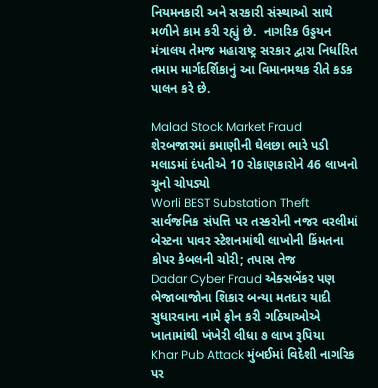નિયમનકારી અને સરકારી સંસ્થાઓ સાથે મળીને કામ કરી રહ્યું છે.  નાગરિક ઉડ્ડયન મંત્રાલય તેમજ મહારાષ્ટ્ર સરકાર દ્વારા નિર્ધારિત તમામ માર્ગદર્શિકાનું આ વિમાનમથક રીતે કડક પાલન કરે છે.

Malad Stock Market Fraud શેરબજારમાં કમાણીની ઘેલછા ભારે પડી મલાડમાં દંપતીએ 10 રોકાણકારોને 46 લાખનો ચૂનો ચોપડ્યો
Worli BEST Substation Theft સાર્વજનિક સંપત્તિ પર તસ્કરોની નજર વરલીમાં બેસ્ટના પાવર સ્ટેશનમાંથી લાખોની કિંમતના કોપર કેબલની ચોરી; તપાસ તેજ
Dadar Cyber Fraud એક્સબેંકર પણ ભેજાબાજોના શિકાર બન્યા મતદાર યાદી સુધારવાના નામે ફોન કરી ગઠિયાઓએ ખાતામાંથી ખંખેરી લીધા ૭ લાખ રૂપિયા
Khar Pub Attack મુંબઈમાં વિદેશી નાગરિક પર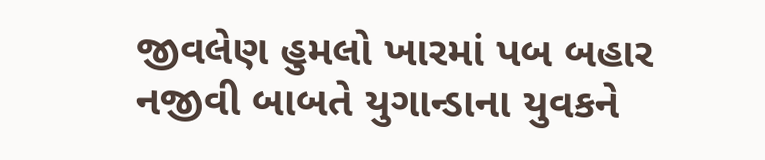જીવલેણ હુમલો ખારમાં પબ બહાર નજીવી બાબતે યુગાન્ડાના યુવકને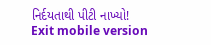નિર્દયતાથી પીટી નાખ્યો!
Exit mobile version